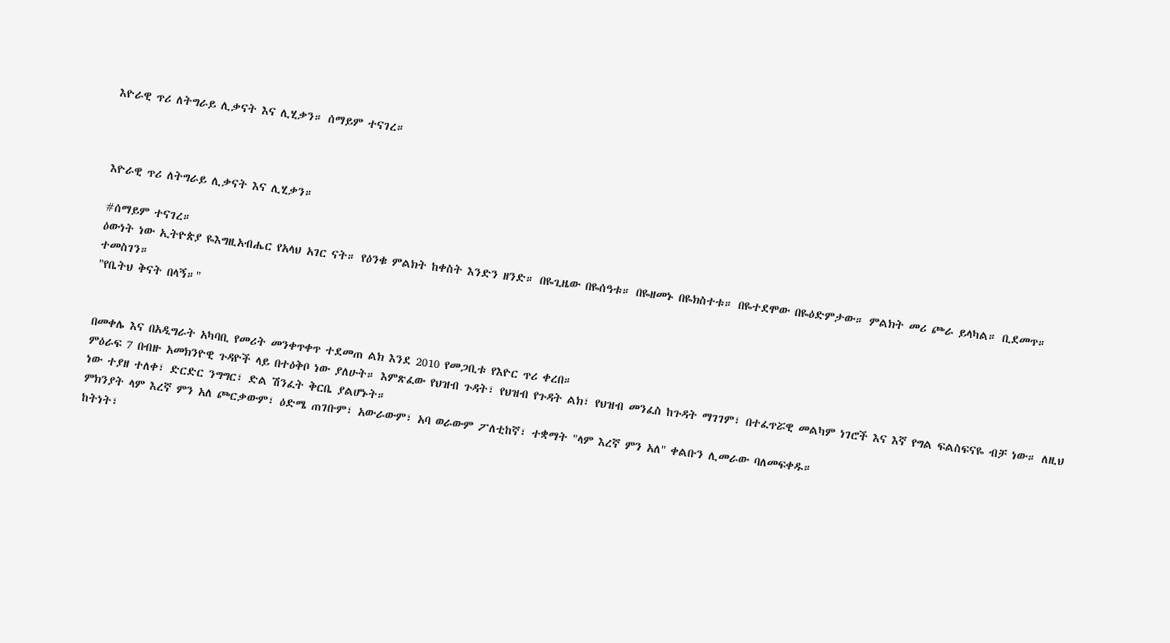እዮራዊ ጥሪ ለትግራይ ሊቃናት እና ሊሂቃን። ሰማይም ተናገረ።



እዮራዊ ጥሪ ለትግራይ ሊቃናት እና ሊሂቃን።

#ሰማይም ተናገረ።
ዕውነት ነው ኢትዮጵያ ዬእግዚአብሔር የአላህ አገር ናት። የዕንቁ ምልክት ከቀስት እንድን ዘንድ። በዬጊዜው በዬሰዓቱ። በዬዘመኑ በዬክስተቱ። በዬተደሞው በዬዕድምታው። ምልክት መሪ ጮራ ይላካል። ቢደመጥ። ተመስገን።
"የቤትህ ቅናት በላኝ።"


በመቀሌ እና በአዲግራት አካባቢ የመሪት መንቀጥቀጥ ተደመጠ ልክ እንደ 2010 የመጋቢቱ የእዮር ጥሪ ቀረበ።
ምዕራፍ 7 በብዙ አመክንዮዊ ጉዳዮች ላይ በተዕቅቦ ነው ያለሁት። እምጽፈው የህዝብ ጉዳት፣ የህዝብ የጉዳት ልክ፣ የህዝብ መንፈስ ከጉዳት ማገገም፣ በተፈጥሯዊ መልካም ነገሮች እና እኛ የግል ፍልስፍናዬ ብቻ ነው። ለዚህ ነው ተያዘ ተለቀ፣ ድርድር ንግግር፣ ድል ሽንፈት ቅርቤ ያልሆኑት።
ምክንያት ላም እረኛ ምን አለ ጮርቃውም፣ ዕድሜ ጠገቡም፣ አውራውም፣ አባ ወራውም ፖለቲከኛ፣ ተቋማት "ላም እረኛ ምን አለ" ቀልቡን ሊመራው ባለመፍቀዱ።
ከትነት፣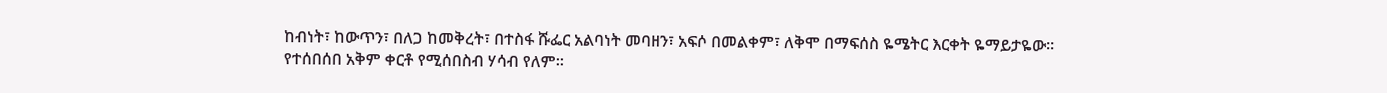ከብነት፣ ከውጥን፣ በለጋ ከመቅረት፣ በተስፋ ሹፌር አልባነት መባዘን፣ አፍሶ በመልቀም፣ ለቅሞ በማፍሰስ ዬሜትር እርቀት ዬማይታዬው።
የተሰበሰበ አቅም ቀርቶ የሚሰበስብ ሃሳብ የለም።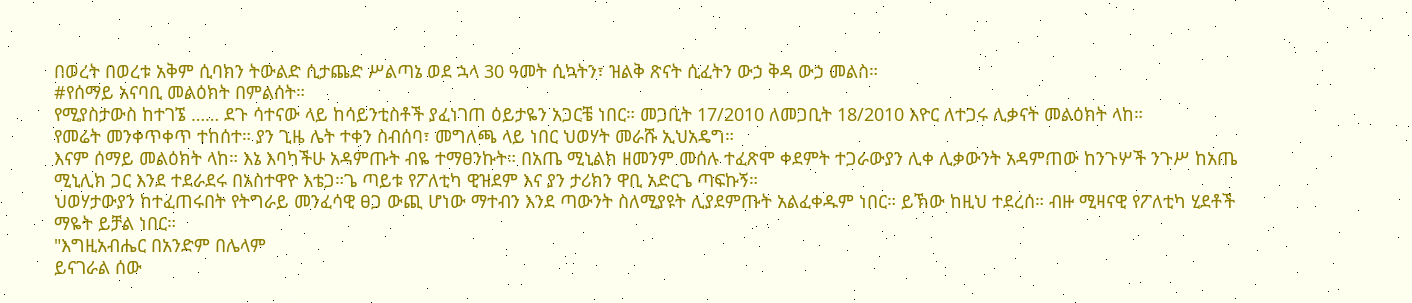በወረት በወረቱ አቅም ሲባክን ትውልድ ሲታጨድ ሥልጣኔ ወደ ኋላ 30 ዓመት ሲኳትን፣ ዝልቅ ጽናት ሲፈትን ውኃ ቅዳ ውኃ መልስ።
#የሰማይ አናባቢ መልዕክት በምልሰት።
የሚያስታውስ ከተገኜ …… ደጉ ሳተናው ላይ ከሳይንቲስቶች ያፈነገጠ ዕይታዬን አጋርቼ ነበር። መጋቢት 17/2010 ለመጋቢት 18/2010 እዮር ለተጋሩ ሊቃናት መልዕክት ላከ።
የመሬት መንቀጥቀጥ ተከሰተ። ያን ጊዜ ሌት ተቀን ስብሰባ፣ መግለጫ ላይ ነበር ህወሃት መራሹ ኢህአዴግ።
እናም ሰማይ መልዕክት ላከ። እኔ እባካችሁ አዳምጡት ብዬ ተማፀንኩት። በአጤ ሚኒልክ ዘመንም መሰሉ ተፈጽሞ ቀደምት ተጋራውያን ሊቀ ሊቃውንት አዳምጠው ከንጉሦች ንጉሥ ከአጤ ሚኒሊክ ጋር እንደ ተደራደሩ በአስተዋዮ እቴጋ።ጌ ጣይቱ የፖለቲካ ዊዝደም እና ያን ታሪክን ዋቢ አድርጌ ጣፍኩኝ።
ህወሃታውያን ከተፈጠሩበት የትግራይ መንፈሳዊ ፀጋ ውጪ ሆነው ማተብን እንደ ጣውንት ስለሚያዩት ሊያደምጡት አልፈቀዱም ነበር። ይኽው ከዚህ ተደረሰ። ብዙ ሚዛናዊ የፖለቲካ ሂደቶች ማዬት ይቻል ነበር።
"እግዚአብሔር በአንድም በሌላም
ይናገራል ሰው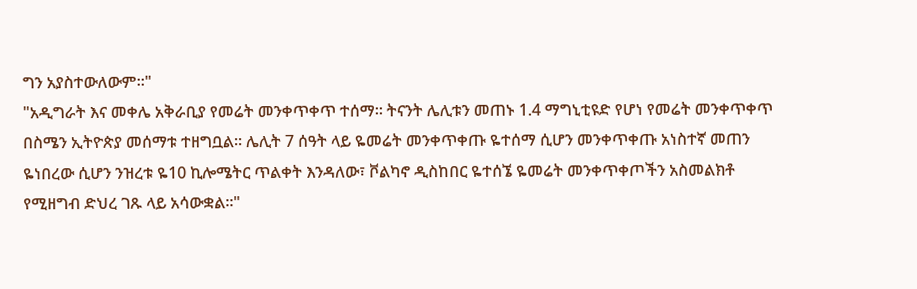ግን አያስተውለውም።"
"አዲግራት እና መቀሌ አቅራቢያ የመሬት መንቀጥቀጥ ተሰማ። ትናንት ሌሊቱን መጠኑ 1.4 ማግኒቲዩድ የሆነ የመሬት መንቀጥቀጥ በስሜን ኢትዮጵያ መሰማቱ ተዘግቧል። ሌሊት 7 ሰዓት ላይ ዬመሬት መንቀጥቀጡ ዬተሰማ ሲሆን መንቀጥቀጡ አነስተኛ መጠን ዬነበረው ሲሆን ንዝረቱ ዬ10 ኪሎሜትር ጥልቀት እንዳለው፣ ቮልካኖ ዲስከበር ዬተሰኜ ዬመሬት መንቀጥቀጦችን አስመልክቶ የሚዘግብ ድህረ ገጹ ላይ አሳውቋል።"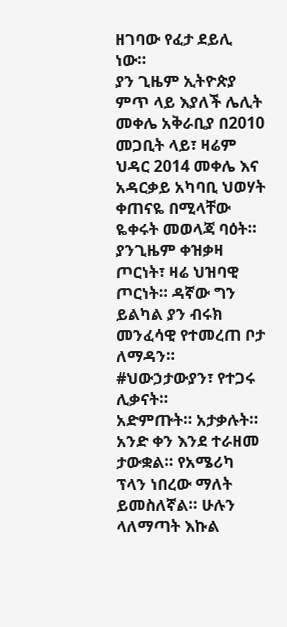ዘገባው የፈታ ደይሊ ነው።
ያን ጊዜም ኢትዮጵያ ምጥ ላይ እያለች ሌሊት መቀሌ አቅራቢያ በ2010 መጋቢት ላይ፣ ዛሬም ህዳር 2014 መቀሌ እና አዳርቃይ አካባቢ ህወሃት ቀጠናዬ በሚላቸው ዬቀሩት መወላጃ ባዕት።
ያንጊዜም ቀዝቃዛ ጦርነት፣ ዛሬ ህዝባዊ ጦርነት። ዳኛው ግን ይልካል ያን ብሩክ መንፈሳዊ የተመረጠ ቦታ ለማዳን።
#ህውኃታውያን፣ የተጋሩ ሊቃናት።
አድምጡት። አታቃሉት። አንድ ቀን እንደ ተራዘመ ታውቋል። የአሜሪካ ፕላን ነበረው ማለት ይመስለኛል። ሁሉን ላለማጣት እኩል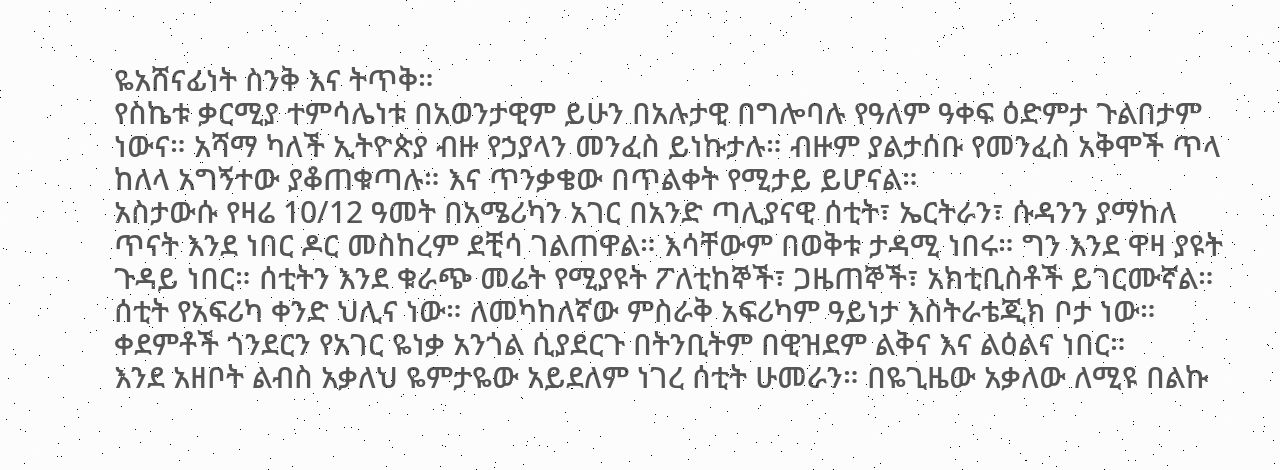ዬአሸናፊነት ስንቅ እና ትጥቅ።
የስኬቱ ቃርሚያ ተምሳሌነቱ በአወንታዊም ይሁን በአሉታዊ በግሎባሉ የዓለም ዓቀፍ ዕድምታ ጉልበታም ነውና። አሻማ ካለች ኢትዮጵያ ብዙ የኃያላን መንፈስ ይነኩታሉ። ብዙም ያልታሰቡ የመንፈስ አቅሞች ጥላ ከለላ አግኝተው ያቆጠቁጣሉ። እና ጥንቃቄው በጥልቀት የሚታይ ይሆናል።
አስታውሱ የዛሬ 10/12 ዓመት በአሜሪካን አገር በአንድ ጣሊያናዊ ሰቲት፣ ኤርትራን፣ ሱዳንን ያማከለ ጥናት እንደ ነበር ዶር መስከረም ደቺሳ ገልጠዋል። እሳቸውም በወቅቱ ታዳሚ ነበሩ። ግን እንደ ዋዛ ያዩት ጉዳይ ነበር። ሰቲትን እንደ ቁራጭ መሬት የሚያዩት ፖለቲከኞች፣ ጋዜጠኞች፣ አክቲቢስቶች ይገርሙኛል።
ሰቲት የአፍሪካ ቀንድ ህሊና ነው። ለመካከለኛው ምስራቅ አፍሪካም ዓይነታ እስትራቴጂክ ቦታ ነው። ቀደምቶች ጎንደርን የአገር ዬነቃ አንጎል ሲያደርጉ በትንቢትም በዊዝደም ልቅና እና ልዕልና ነበር።
እንደ አዘቦት ልብስ አቃለህ ዬምታዬው አይደለም ነገረ ሰቲት ሁመራን። በዬጊዜው አቃለው ለሚዩ በልኩ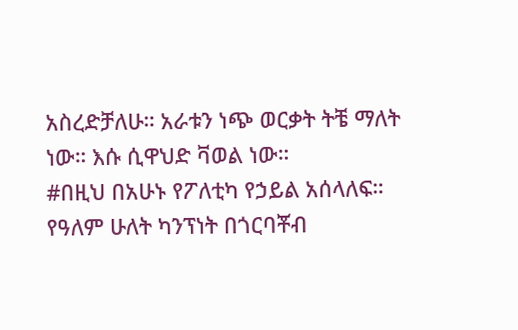አስረድቻለሁ። አራቱን ነጭ ወርቃት ትቼ ማለት ነው። እሱ ሲዋህድ ቫወል ነው።
#በዚህ በአሁኑ የፖለቲካ የኃይል አሰላለፍ።
የዓለም ሁለት ካንፕነት በጎርባቾብ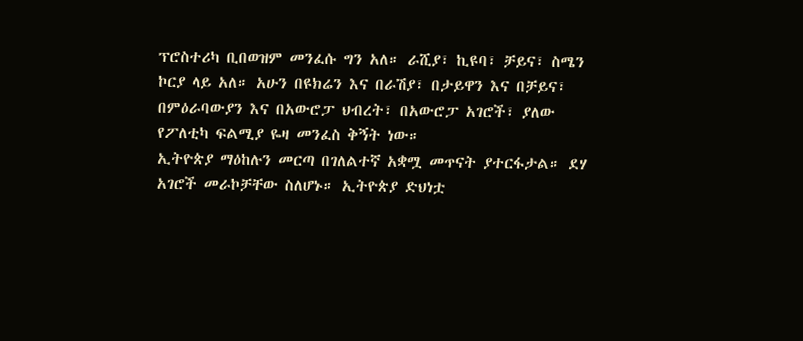ፕሮስተሪካ ቢበወዝም መንፈሱ ግን አለ። ራሺያ፣ ኪዩባ፣ ቻይና፣ ስሜን ኮርያ ላይ አለ። አሁን በዩክሬን እና በራሽያ፣ በታይዋን እና በቻይና፣ በምዕራባውያን እና በአውሮፓ ህብረት፣ በአውሮፓ አገሮች፣ ያለው የፖለቲካ ፍልሚያ ዬዛ መንፈስ ቅኝት ነው።
ኢትዮጵያ ማዕከሉን መርጣ በገለልተኛ አቋሟ መጥናት ያተርፋታል። ደሃ አገሮች መራኮቻቸው ስለሆኑ። ኢትዮጵያ ድህነቷ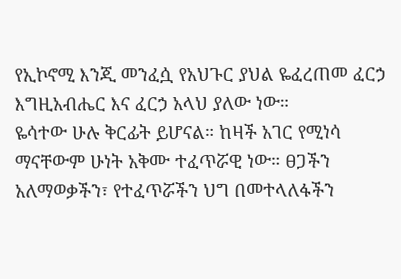የኢኮኖሚ እንጂ መንፈሷ የአህጉር ያህል ዬፈረጠመ ፈርኃ እግዚአብሔር እና ፈርኃ አላህ ያለው ነው።
ዬሳተው ሁሉ ቅርፊት ይሆናል። ከዛች አገር የሚነሳ ማናቸውም ሁነት አቅሙ ተፈጥሯዊ ነው። ፀጋችን አለማወቃችን፣ የተፈጥሯችን ህግ በመተላለፋችን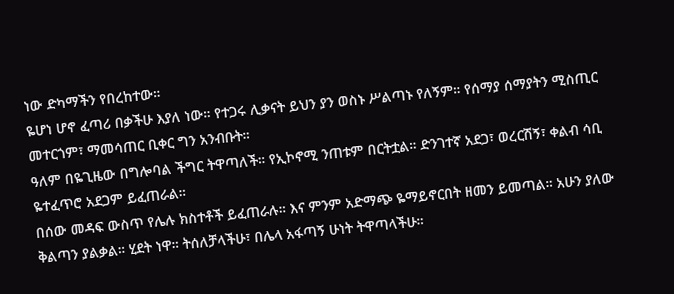ነው ድካማችን የበረከተው።
ዬሆነ ሆኖ ፈጣሪ በቃችሁ እያለ ነው። የተጋሩ ሊቃናት ይህን ያን ወስኑ ሥልጣኑ የለኝም። የሰማያ ሰማያትን ሚስጢር መተርጎም፣ ማመሳጠር ቢቀር ግን አንብቡት።
ዓለም በዬጊዜው በግሎባል ችግር ትዋጣለች። የኢኮኖሚ ንጠቱም በርትቷል። ድንገተኛ አደጋ፣ ወረርሽኝ፣ ቀልብ ሳቢ ዬተፈጥሮ አደጋም ይፈጠራል።
በሰው መዳፍ ውስጥ የሌሉ ክስተቶች ይፈጠራሉ። እና ምንም አድማጭ ዬማይኖርበት ዘመን ይመጣል። አሁን ያለው ቅልጣን ያልቃል። ሂደት ነዋ። ትሰለቻላችሁ፣ በሌላ አፋጣኝ ሁነት ትዋጣላችሁ።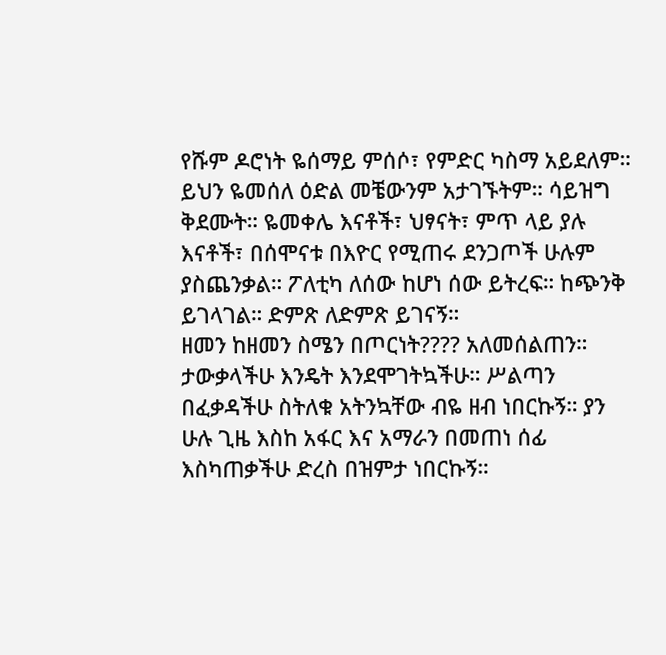የሹም ዶሮነት ዬሰማይ ምሰሶ፣ የምድር ካስማ አይደለም። ይህን ዬመሰለ ዕድል መቼውንም አታገኙትም። ሳይዝግ ቅደሙት። ዬመቀሌ እናቶች፣ ህፃናት፣ ምጥ ላይ ያሉ እናቶች፣ በሰሞናቱ በእዮር የሚጠሩ ደንጋጦች ሁሉም ያስጨንቃል። ፖለቲካ ለሰው ከሆነ ሰው ይትረፍ። ከጭንቅ ይገላገል። ድምጽ ለድምጽ ይገናኝ።
ዘመን ከዘመን ስሜን በጦርነት???? አለመሰልጠን።
ታውቃላችሁ እንዴት እንደሞገትኳችሁ። ሥልጣን በፈቃዳችሁ ስትለቁ አትንኳቸው ብዬ ዘብ ነበርኩኝ። ያን ሁሉ ጊዜ እስከ አፋር እና አማራን በመጠነ ሰፊ እስካጠቃችሁ ድረስ በዝምታ ነበርኩኝ።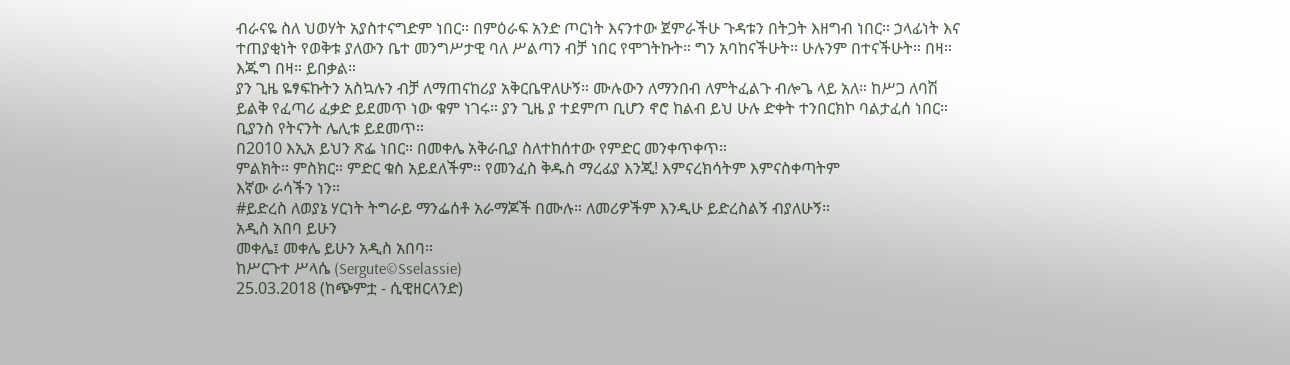ብራናዬ ስለ ህወሃት አያስተናግድም ነበር። በምዕራፍ አንድ ጦርነት እናንተው ጀምራችሁ ጉዳቱን በትጋት እዘግብ ነበር። ኃላፊነት እና ተጠያቂነት የወቅቱ ያለውን ቤተ መንግሥታዊ ባለ ሥልጣን ብቻ ነበር የሞገትኩት። ግን አባከናችሁት። ሁሉንም በተናችሁት። በዛ። እጁግ በዛ። ይበቃል።
ያን ጊዜ ዬፃፍኩትን አስኳሉን ብቻ ለማጠናከሪያ አቅርቤዋለሁኝ። ሙሉውን ለማንበብ ለምትፈልጉ ብሎጌ ላይ አለ። ከሥጋ ለባሽ ይልቅ የፈጣሪ ፈቃድ ይደመጥ ነው ቁም ነገሩ። ያን ጊዜ ያ ተደምጦ ቢሆን ኖሮ ከልብ ይህ ሁሉ ድቀት ተንበርክኮ ባልታፈሰ ነበር። ቢያንስ የትናንት ሌሊቱ ይደመጥ።
በ2010 እኢአ ይህን ጽፌ ነበር። በመቀሌ አቅራቢያ ስለተከሰተው የምድር መንቀጥቀጥ።
ምልክት። ምስክር። ምድር ቁስ አይደለችም። የመንፈስ ቅዱስ ማረፊያ እንጂ! እምናረክሳትም እምናስቀጣትም
እኛው ራሳችን ነን።
#ይድረስ ለወያኔ ሃርነት ትግራይ ማንፌሰቶ አራማጆች በሙሉ። ለመሪዎችም እንዲሁ ይድረስልኝ ብያለሁኝ።
አዲስ አበባ ይሁን
መቀሌ፤ መቀሌ ይሁን አዲስ አበባ።
ከሥርጉተ ሥላሴ (Sergute©Sselassie)
25.03.2018 (ከጭምቷ - ሲዊዘርላንድ)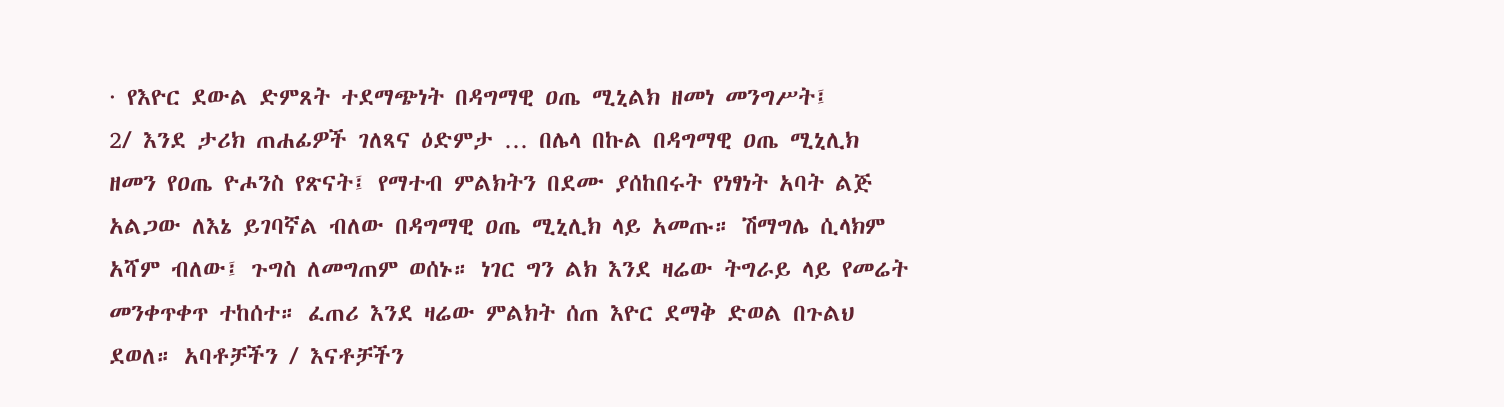· የእዮር ደውል ድምጸት ተደማጭነት በዳግማዊ ዐጤ ሚኒልክ ዘመነ መንግሥት፤
2/ እንደ ታሪክ ጠሐፊዎች ገለጻና ዕድምታ … በሌላ በኩል በዳግማዊ ዐጤ ሚኒሊክ ዘመን የዐጤ ዮሖንስ የጽናት፤ የማተብ ምልክትን በደሙ ያሰከበሩት የነፃነት አባት ልጅ አልጋው ለእኔ ይገባኛል ብለው በዳግማዊ ዐጤ ሚኒሊክ ላይ አመጡ። ሽማግሌ ሲላክም አሻም ብለው፤ ጉግስ ለመግጠም ወሰኑ። ነገር ግን ልክ እንደ ዛሬው ትግራይ ላይ የመሬት መንቀጥቀጥ ተከሰተ። ፈጠሪ እንደ ዛሬው ምልክት ሰጠ እዮር ደማቅ ድወል በጉልህ ደወለ። አባቶቻችን / እናቶቻችን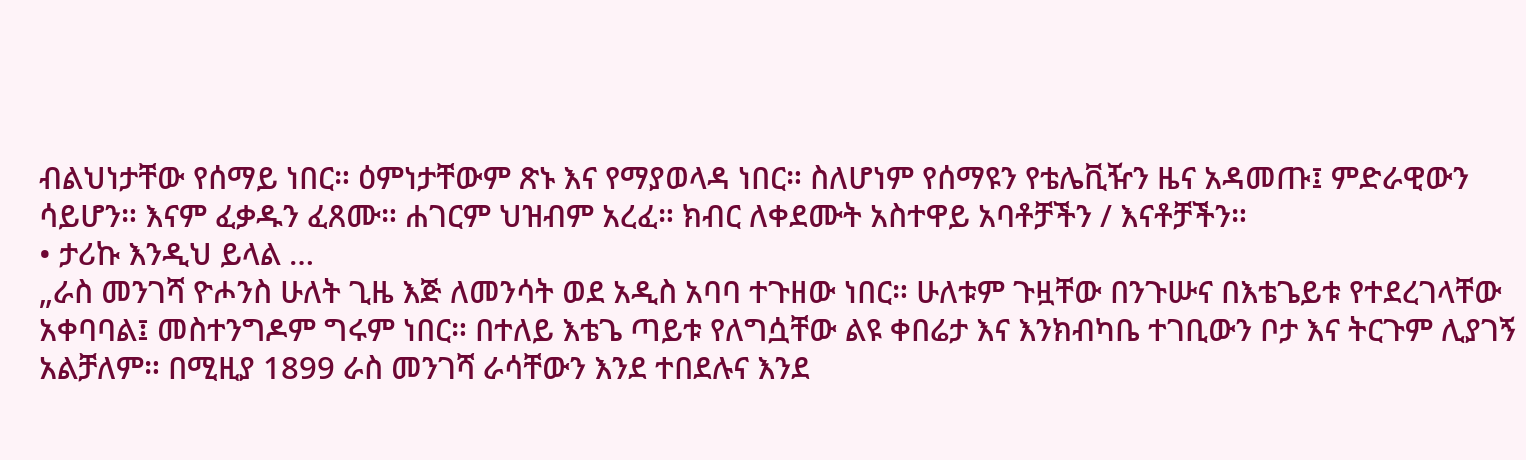ብልህነታቸው የሰማይ ነበር። ዕምነታቸውም ጽኑ እና የማያወላዳ ነበር። ስለሆነም የሰማዩን የቴሌቪዥን ዜና አዳመጡ፤ ምድራዊውን ሳይሆን። እናም ፈቃዱን ፈጸሙ። ሐገርም ህዝብም አረፈ። ክብር ለቀደሙት አስተዋይ አባቶቻችን / እናቶቻችን።
• ታሪኩ እንዲህ ይላል …
„ራስ መንገሻ ዮሖንስ ሁለት ጊዜ እጅ ለመንሳት ወደ አዲስ አባባ ተጉዘው ነበር። ሁለቱም ጉዟቸው በንጉሡና በእቴጌይቱ የተደረገላቸው አቀባባል፤ መስተንግዶም ግሩም ነበር። በተለይ እቴጌ ጣይቱ የለግሷቸው ልዩ ቀበሬታ እና እንክብካቤ ተገቢውን ቦታ እና ትርጉም ሊያገኝ አልቻለም። በሚዚያ 1899 ራስ መንገሻ ራሳቸውን እንደ ተበደሉና እንደ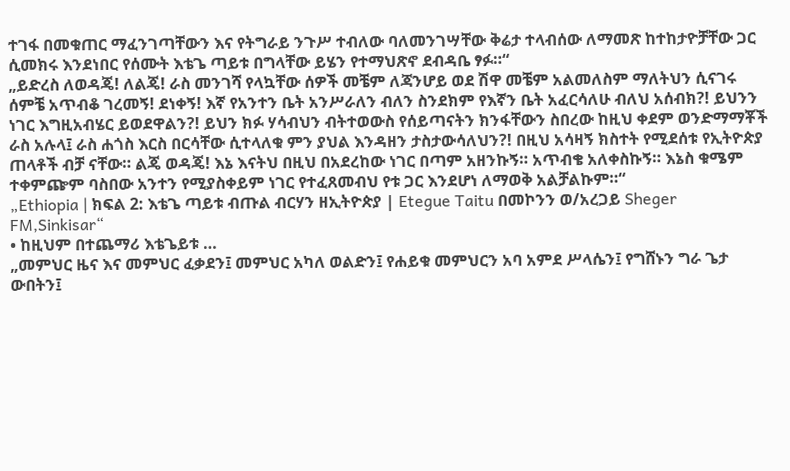ተገፋ በመቁጠር ማፈንገጣቸውን እና የትግራይ ንጉሥ ተብለው ባለመንገሣቸው ቅሬታ ተላብሰው ለማመጽ ከተከታዮቻቸው ጋር ሲመክሩ እንደነበር የሰሙት እቴጌ ጣይቱ በግላቸው ይሄን የተማህጽኖ ደብዳቤ ፃፉ።“
„ይድረስ ለወዳጄ! ለልጄ! ራስ መንገሻ የላኳቸው ሰዎች መቼም ለጃንሆይ ወደ ሽዋ መቼም አልመለስም ማለትህን ሲናገሩ ሰምቼ አጥብቆ ገረመኝ! ደነቀኝ! እኛ የአንተን ቤት አንሥራለን ብለን ስንደክም የእኛን ቤት አፈርሳለሁ ብለህ አሰብክ?! ይህንን ነገር እግዚአብሄር ይወደዋልን?! ይህን ክፉ ሃሳብህን ብትተወውስ የሰይጣናትን ክንፋቸውን ስበረው ከዚህ ቀደም ወንድማማቾች ራስ አሉላ፤ ራስ ሐጎስ እርስ በርሳቸው ሲተላለቁ ምን ያህል እንዳዘን ታስታውሳለህን?! በዚህ አሳዛኝ ክስተት የሚደሰቱ የኢትዮጵያ ጠላቶች ብቻ ናቸው። ልጄ ወዳጄ! እኔ እናትህ በዚህ በአደረከው ነገር በጣም አዘንኩኝ። አጥብቄ አለቀስኩኝ። እኔስ ቁሜም ተቀምጬም ባስበው አንተን የሚያስቀይም ነገር የተፈጸመብህ የቱ ጋር እንደሆነ ለማወቅ አልቻልኩም።“
„Ethiopia | ክፍል 2: እቴጌ ጣይቱ ብጡል ብርሃን ዘኢትዮጵያ | Etegue Taitu በመኮንን ወ/አረጋይ Sheger FM,Sinkisar“
• ከዚህም በተጨማሪ እቴጌይቱ …
„መምህር ዜና እና መምህር ፈቃደን፤ መምህር አካለ ወልድን፤ የሐይቁ መምህርን አባ አምደ ሥላሴን፤ የግሸኑን ግራ ጌታ ውበትን፤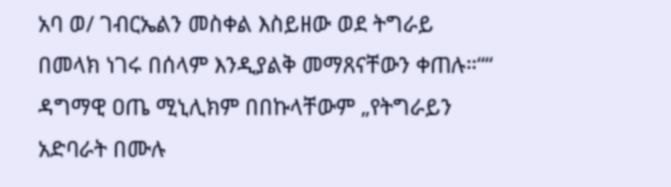አባ ወ/ ገብርኤልን መስቀል እስይዘው ወደ ትግራይ በመላክ ነገሩ በሰላም እንዲያልቅ መማጸናቸውን ቀጠሉ።““
ዳግማዊ ዐጤ ሚኒሊክም በበኩላቸውም „የትግራይን አድባራት በሙሉ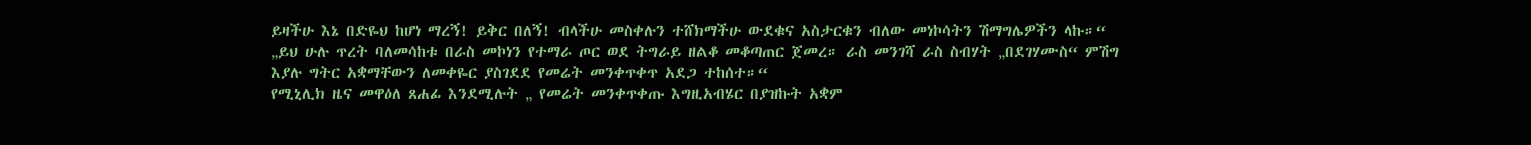ይዛችሁ እኔ በድዬህ ከሆነ ማረኝ! ይቅር በለኝ! ብላችሁ መስቀሉን ተሸክማችሁ ውደቁና አስታርቁን ብለው መነኮሳትን ሽማግሌዎችን ላኩ።“
„ይህ ሁሉ ጥረት ባለመሳከቱ በራስ መኮነን የተማራ ጦር ወደ ትግራይ ዘልቆ መቆጣጠር ጀመረ። ራስ መንገሻ ራስ ስብሃት „በደገሃሙስ“ ምሽግ እያሉ ግትር አቋማቸውን ለመቀዬር ያስገደደ የመሬት መንቀጥቀጥ አደጋ ተከሰተ።“
የሚኒሊክ ዜና መዋዕለ ጸሐፊ እንደሚሉት „ የመሬት መንቀጥቀጡ እግዚአብሄር በያዝኩት አቋም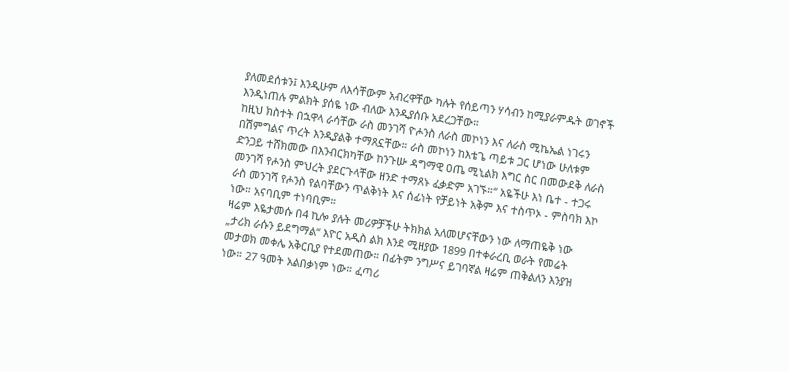ያለመደሰቱን፤ እንዲሁም ለእሳቸውም አብረዋቸው ካሉት የሰይጣን ሃሳብን ከሚያራምዱት ወገኖች እንዲነጠሉ ምልክት ያሰዬ ነው ብለው እንዲያሰቡ አደረጋቸው።
ከዚህ ክስተት በኋዋላ ራሳቸው ራስ መንገሻ ዮሖንስ ለራስ መኮነን እና ለራስ ሚኬኤል ነገሩን በሽምግልና ጥረት እንዲያልቅ ተማጸኗቸው። ራስ መኮነን ከእቴጌ ጣይቱ ጋር ሆነው ሁለቱም ድንጋይ ተሸክመው በእንብርክካቸው ከንጉሡ ዳግማዊ ዐጤ ሚኒልክ እግር ስር በመውደቅ ለራስ መንገሻ የሖንስ ምህረት ያደርጉላቸው ዘንድ ተማጸኑ ፈቃድም አገኙ።“ አዬችሁ እነ ቤተ - ተጋሩ ራስ መንገሻ የሖንስ የልባቸውን ጥልቅነት እና ሰፊነት የቻይነት አቅም እና ተስጥኦ - ምስባክ እኮ ነው። አናባቢም ተነባቢም።
ዛሬም እዬታመሱ በ4 ኪሎ ያሉት መሪዎቻችሁ ትክክል አለመሆናቸውን ነው ለማጠዬቅ ነው „ታሪክ ራሱን ይደግማል“ እዮር አዲስ ልክ እንደ ሚዘያው 1899 በተቀራረቢ ወራት የመሬት መታወክ መቀሌ አቅርቢያ የተደመጠው። በፊትም ንግሥና ይገባኛል ዛሬም ጠቅልለን እንያዝ ነው። 27 ዓመት አልበቃነም ነው። ፈጣሪ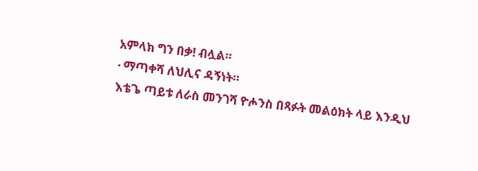አምላክ ግን በቃ! ብሏል።
· ማጣቀሻ ለህሊና ዳኝነት።
እቴጌ ጣይቱ ለራስ መንገሻ ዮሖንስ በጻፉት መልዕክት ላይ እንዲህ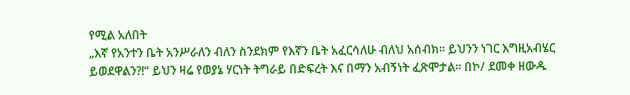የሚል አለበት
„እኛ የአንተን ቤት አንሥራለን ብለን ስንደክም የእኛን ቤት አፈርሳለሁ ብለህ አሰብክ። ይህንን ነገር እግዚአብሄር ይወደዋልን?!“ ይህን ዛሬ የወያኔ ሃርነት ትግራይ በድፍረት እና በማን አብኝነት ፈጽሞታል። በኮ/ ደመቀ ዘውዱ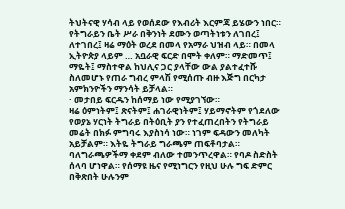ትህትናዊ ሃሳብ ላይ የወሰደው የእብሪት እርምጃ ይሄውን ነበር። የትግራይን ቤት ሥራ በቅንነት ደሙን ወጣትነቱን ለገበረ፤ ለተገበረ፤ ዛሬ ማዕት ወረደ በመላ የአማራ ህዝብ ላይ። በመላ ኢትዮጵያ ላይም … አቧራዊ ፍርድ በሞት ቀለም። ማድመጥ፤ ማዬት፤ ማስተዋል ከህሊና ጋር ያላቸው ውል ያልተፈተሹ ስለመሆኑ የጠራ ግብረ ምላሽ የሚሰጡ ብዙ እጅግ በርካታ አምክንዮችን ማንሳት ይቻላል።
· መታበይ ፍርዱን ከሰማይ ነው የሚያገኘው።
ዛሬ ዕምነትም፤ ጽናትም፤ ሐገራዊነትም፤ ሃይማኖትም የጎደለው የወያኔ ሃርነት ትግራይ በትዕቢት ያን የተፈጠረበትን የትግራይ መሬት በክፉ ምግባሩ እያስነሳ ነው። ነገም ፍዳውን መለካት አይቻልም። እትዬ ትግራይ ግራጫም ጠፍቶባታል።
ባለግራጫዎችማ ቀደም ብለው ተመንጥረዋል። የባዶ ስድስት ሰላባ ሆነዋል። የሰማዩ ዜና የሚነግርን የዚህ ሁሉ ግፍ ድምር በቅጽበት ሁሉንም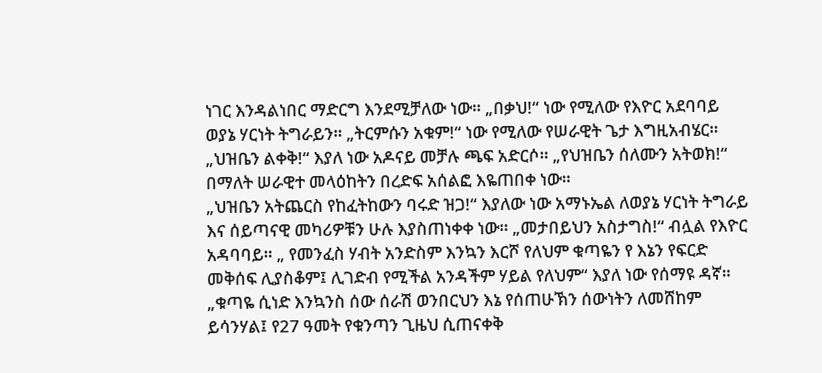ነገር እንዳልነበር ማድርግ እንደሚቻለው ነው። „በቃህ!“ ነው የሚለው የእዮር አደባባይ ወያኔ ሃርነት ትግራይን። „ትርምሱን አቁም!“ ነው የሚለው የሠራዊት ጌታ እግዚአብሄር። „ህዝቤን ልቀቅ!“ እያለ ነው አዶናይ መቻሉ ጫፍ አድርሶ። „የህዝቤን ሰለሙን አትወክ!“ በማለት ሠራዊተ መላዕከትን በረድፍ አሰልፎ እዬጠበቀ ነው።
„ህዝቤን አትጨርስ የከፈትከውን ባሩድ ዝጋ!“ እያለው ነው አማኑኤል ለወያኔ ሃርነት ትግራይ እና ሰይጣናዊ መካሪዎቹን ሁሉ እያስጠነቀቀ ነው። „መታበይህን አስታግስ!“ ብሏል የእዮር አዳባባይ። „ የመንፈስ ሃብት አንድስም እንኳን እርሾ የለህም ቁጣዬን የ እኔን የፍርድ መቅሰፍ ሊያስቆም፤ ሊገድብ የሚችል አንዳችም ሃይል የለህም“ እያለ ነው የሰማዩ ዳኛ። „ቁጣዬ ሲነድ እንኳንስ ሰው ሰራሽ ወንበርህን እኔ የሰጠሁኽን ሰውነትን ለመሸከም ይሳንሃል፤ የ27 ዓመት የቁንጣን ጊዜህ ሲጠናቀቅ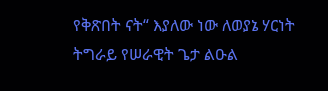የቅጽበት ናት“ እያለው ነው ለወያኔ ሃርነት ትግራይ የሠራዊት ጌታ ልዑል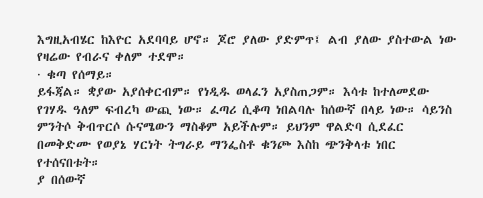እግዚአብሄር ከእዮር አደባባይ ሆኖ። ጆሮ ያለው ያድምጥ፤ ልብ ያለው ያስተውል ነው የዛሬው የብራና ቀለም ተደሞ።
· ቁጣ የሰማይ።
ይፋጃል። ቋያው አያሰቀርብም። የነዲዱ ወላፈን አያስጠጋም። እሳቱ ከተለመደው የገሃዱ ዓለም ፍብረካ ውጪ ነው። ፈጣሪ ሲቆጣ ነበልባሉ ከሰውኛ በላይ ነው። ሳይንስ ምንትሶ ቅብጥርሶ ሱናሜውን ማስቆም አይችሉም። ይህንም ዋልድባ ሲደፈር በመቅድሙ የወያኔ ሃርነት ትግራይ ማንፌስቶ ቁንጮ እስከ ጭንቅላቱ ነበር የተሰናበቱት።
ያ በሰውኛ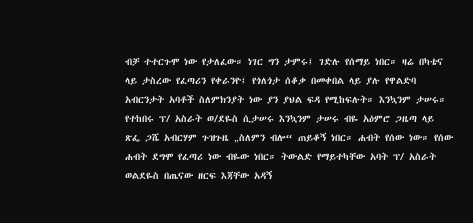ብቻ ተተርጉሞ ነው የታለፈው። ነገር ግን ታምሩ፤ ገድሉ የሰማይ ነበር። ዛሬ በካቴና ላይ ታስረው የፈጣሪን የቀራንዮ፤ የጎለጎታ ሰቆቃ በመቀበል ላይ ያሉ የዋልድባ አብርንታት አባቶች ስለምክንያት ነው ያን ያህል ፍዳ የሚከፍሉት። እንኳንም ታሠሩ።
የተከበሩ ፕ/ አስራት ወ/ደዬስ ሲታሠሩ እንኳንም ታሠሩ ብዬ አዕምሮ ጋዜጣ ላይ ጽፌ ጋሼ አብርሃም ጉዝጉዜ „ስለምን ብሎ“ ጠይቆኝ ነበር። ሐብት የሰው ነው። የሰው ሐብት ደግሞ የፈጣሪ ነው ብዬው ነበር። ትውልድ የማይተካቸው አባት ፕ/ አስራት ወልደዬስ በጤናው ዘርፍ እጃቸው አዳኝ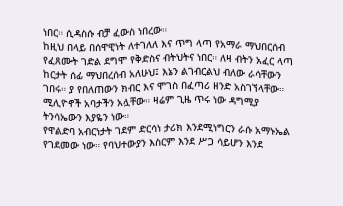ነበር። ሲዳስሱ ብቻ ፈውስ ነበረው።
ከዚህ በላይ በሰዋዊነት ለተገለለ እና ጥግ ላጣ የአማራ ማህበርሰብ የፈጸሙት ገድል ደግሞ የቅድስና ብትህትና ነበር። ለዛ ብትን አፈር ላጣ ከርታት ሰፊ ማህበረሰብ አለሁህ፤ እኔን ልገብርልህ ብለው ራሳቸውን ገበሩ። ያ የበለጠውን ክብር እና ሞገስ በፈጣሪ ዘንድ አስገኘላቸው። ሚሊዮኖች አባታችን አሏቸው። ዛሬም ጊዜ ጥሩ ነው ዳግሚያ ትንሳኤውን እያዬን ነው።
የዋልድባ አብርነታት ገደም ድርሳነ ታሪክ እንደሚነግርን ራሱ አማኑኤል የገደመው ነው። የባህተውያን እስርም እንደ ሥጋ ሳይሆን እንደ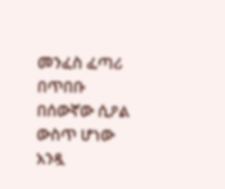መንፈስ ፈጣሪ በጥበቡ በሰውኛው ሲዖል ውስጥ ሆነው አንዷ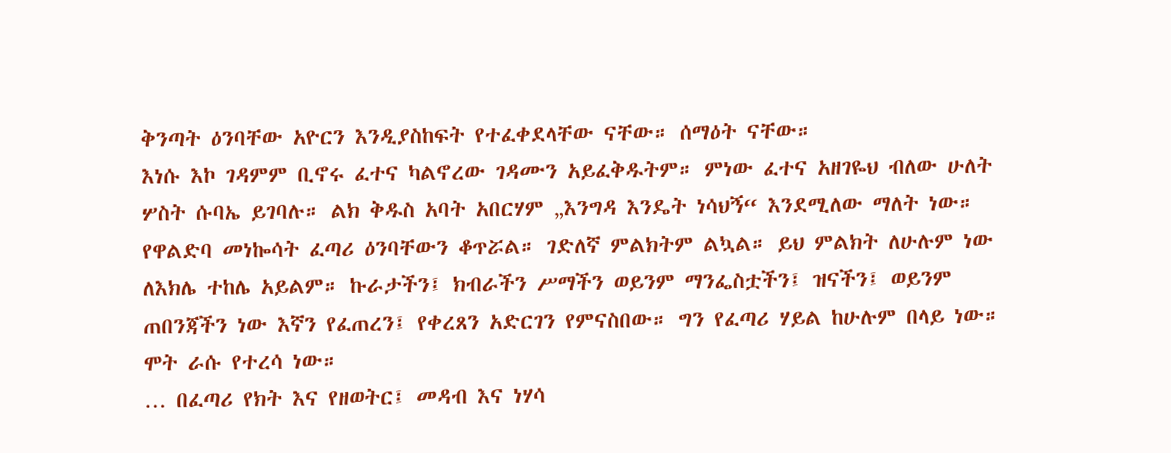ቅንጣት ዕንባቸው አዮርን እንዲያስከፍት የተፈቀደላቸው ናቸው። ሰማዕት ናቸው።
እነሱ እኮ ገዳምም ቢኖሩ ፈተና ካልኖረው ገዳሙን አይፈቅዱትም። ምነው ፈተና አዘገዬህ ብለው ሁለት ሦስት ሱባኤ ይገባሉ። ልክ ቅዱስ አባት አበርሃም „እንግዳ እንዴት ነሳህኝ“ እንደሚለው ማለት ነው።
የዋልድባ መነኰሳት ፈጣሪ ዕንባቸውን ቆጥሯል። ገድለኛ ምልክትም ልኳል። ይህ ምልክት ለሁሉም ነው ለእክሌ ተከሌ አይልም። ኩራታችን፤ ክብራችን ሥማችን ወይንም ማንፌስቷችን፤ ዝናችን፤ ወይንም ጠበንጃችን ነው እኛን የፈጠረን፤ የቀረጸን አድርገን የምናስበው። ግን የፈጣሪ ሃይል ከሁሉም በላይ ነው። ሞት ራሱ የተረሳ ነው።
… በፈጣሪ የክት እና የዘወትር፤ መዳብ እና ነሃሳ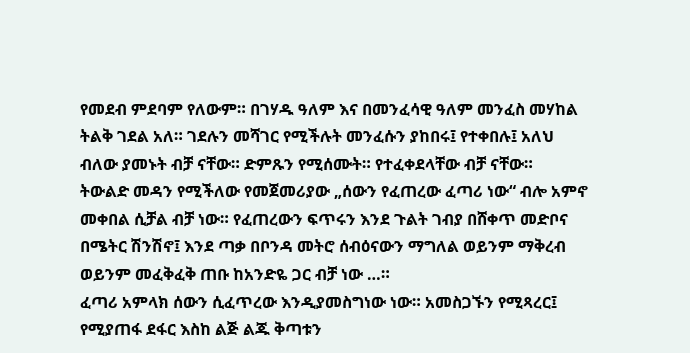የመደብ ምደባም የለውም። በገሃዱ ዓለም እና በመንፈሳዊ ዓለም መንፈስ መሃከል ትልቅ ገደል አለ። ገደሉን መሻገር የሚችሉት መንፈሱን ያከበሩ፤ የተቀበሉ፤ አለህ ብለው ያመኑት ብቻ ናቸው። ድምጹን የሚሰሙት። የተፈቀደላቸው ብቻ ናቸው።
ትውልድ መዳን የሚችለው የመጀመሪያው „ሰውን የፈጠረው ፈጣሪ ነው“ ብሎ አምኖ መቀበል ሲቻል ብቻ ነው። የፈጠረውን ፍጥሩን እንደ ጉልት ገብያ በሸቀጥ መድቦና በሜትር ሽንሽኖ፤ እንደ ጣቃ በቦንዳ መትሮ ሰብዕናውን ማግለል ወይንም ማቅረብ ወይንም መፈቅፈቅ ጠቡ ከአንድዬ ጋር ብቻ ነው …።
ፈጣሪ አምላክ ሰውን ሲፈጥረው እንዲያመስግነው ነው። አመስጋኙን የሚጻረር፤ የሚያጠፋ ደፋር እስከ ልጅ ልጁ ቅጣቱን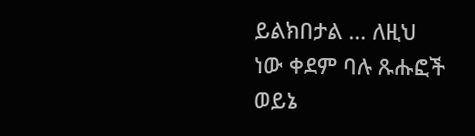ይልክበታል … ለዚህ ነው ቀደም ባሉ ጹሑፎች ወይኔ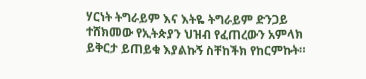ሃርነት ትግራይም እና እትዬ ትግራይም ድንጋይ ተሸክመው የኢትጵያን ህዝብ የፈጠረውን አምላክ ይቅርታ ይጠይቁ እያልኩኝ ስቸከችክ የከርምኩት።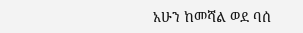አሁን ከመሻል ወደ ባሰ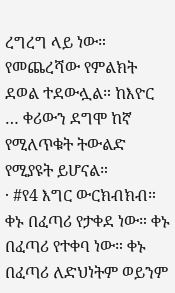ረግረግ ላይ ነው። የመጨረሻው የምልክት ደወል ተደውሏል። ከእዮር … ቀሪውን ደግሞ ከኛ የሚለጥቁት ትውልድ የሚያዩት ይሆናል።
· #የ4 እግር ውርክብክብ።
ቀኑ በፈጣሪ የታቀደ ነው። ቀኑ በፈጣሪ የተቀባ ነው። ቀኑ በፈጣሪ ለድህነትም ወይንም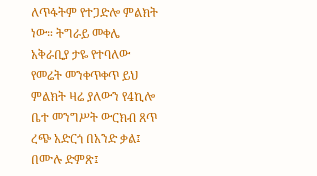ለጥፋትም የተጋድሎ ምልክት ነው። ትግራይ መቀሌ አቅራቢያ ታዬ የተባለው የመሬት መንቀጥቀጥ ይህ ምልክት ዛሬ ያለውን የ4ኪሎ ቤተ መንግሥት ውርክብ ጸጥ ረጭ አድርጎ በአንድ ቃል፤ በሙሉ ድምጽ፤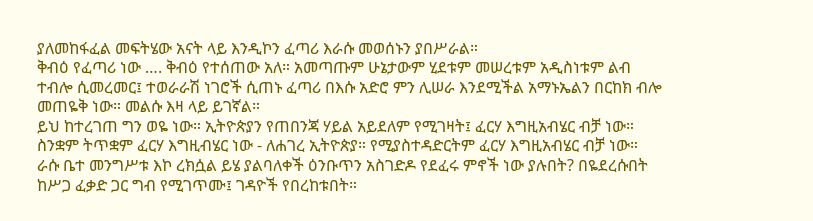ያለመከፋፈል መፍትሄው አናት ላይ እንዲኮን ፈጣሪ እራሱ መወሰኑን ያበሥራል።
ቅብዕ የፈጣሪ ነው …. ቅብዕ የተሰጠው አለ። አመጣጡም ሁኔታውም ሂደቱም መሠረቱም አዲስነቱም ልብ ተብሎ ሲመረመር፤ ተወራራሽ ነገሮች ሲጠኑ ፈጣሪ በእሱ አድሮ ምን ሊሠራ እንደሚችል አማኑኤልን በርከክ ብሎ መጠዬቅ ነው። መልሱ እዛ ላይ ይገኛል።
ይህ ከተረገጠ ግን ወዬ ነው። ኢትዮጵያን የጠበንጃ ሃይል አይደለም የሚገዛት፤ ፈርሃ እግዚአብሄር ብቻ ነው። ስንቋም ትጥቋም ፈርሃ እግዚብሄር ነው - ለሐገረ ኢትዮጵያ። የሚያስተዳድርትም ፈርሃ እግዚአብሄር ብቻ ነው።
ራሱ ቤተ መንግሥቱ እኮ ረክሷል ይሄ ያልባለቀች ዕንቡጥን አስገድዶ የደፈሩ ምኖች ነው ያሉበት? በዬደረሱበት ከሥጋ ፈቃድ ጋር ግብ የሚገጥሙ፤ ገዳዮች የበረከቱበት።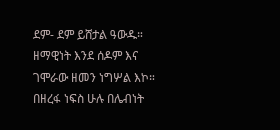ደም- ደም ይሸታል ዓውዱ።
ዘማዊነት እንደ ሰዶም እና ገሞራው ዘመን ነግሦል እኮ። በዘረፋ ነፍስ ሁሉ በሌብነት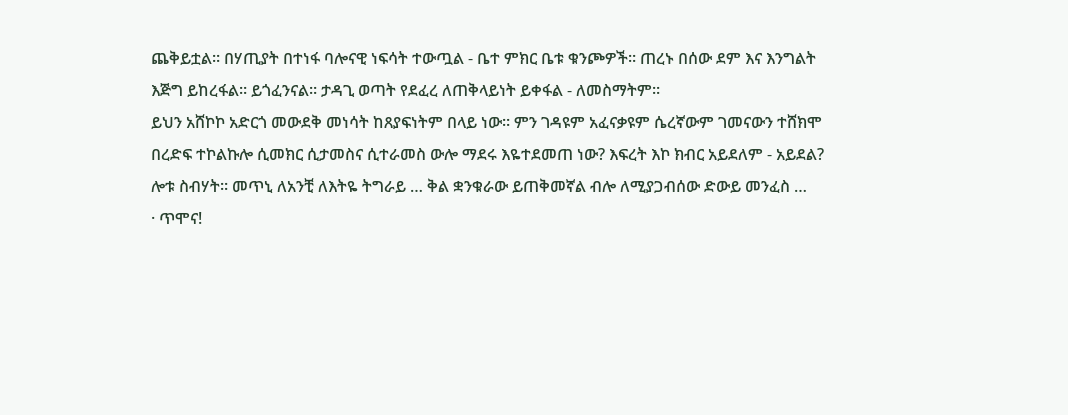ጨቅይቷል። በሃጢያት በተነፋ ባሎናዊ ነፍሳት ተውጧል - ቤተ ምክር ቤቱ ቁንጮዎች። ጠረኑ በሰው ደም እና እንግልት እጅግ ይከረፋል። ይጎፈንናል። ታዳጊ ወጣት የደፈረ ለጠቅላይነት ይቀፋል - ለመስማትም።
ይህን አሸኮኮ አድርጎ መውደቅ መነሳት ከጸያፍነትም በላይ ነው። ምን ገዳዩም አፈናቃዩም ሴረኛውም ገመናውን ተሸክሞ በረድፍ ተኮልኩሎ ሲመክር ሲታመስና ሲተራመስ ውሎ ማደሩ እዬተደመጠ ነው? እፍረት እኮ ክብር አይደለም - አይደል? ሎቱ ስብሃት። መጥኒ ለአንቺ ለእትዬ ትግራይ … ቅል ቋንቁራው ይጠቅመኛል ብሎ ለሚያጋብሰው ድውይ መንፈስ …
· ጥሞና!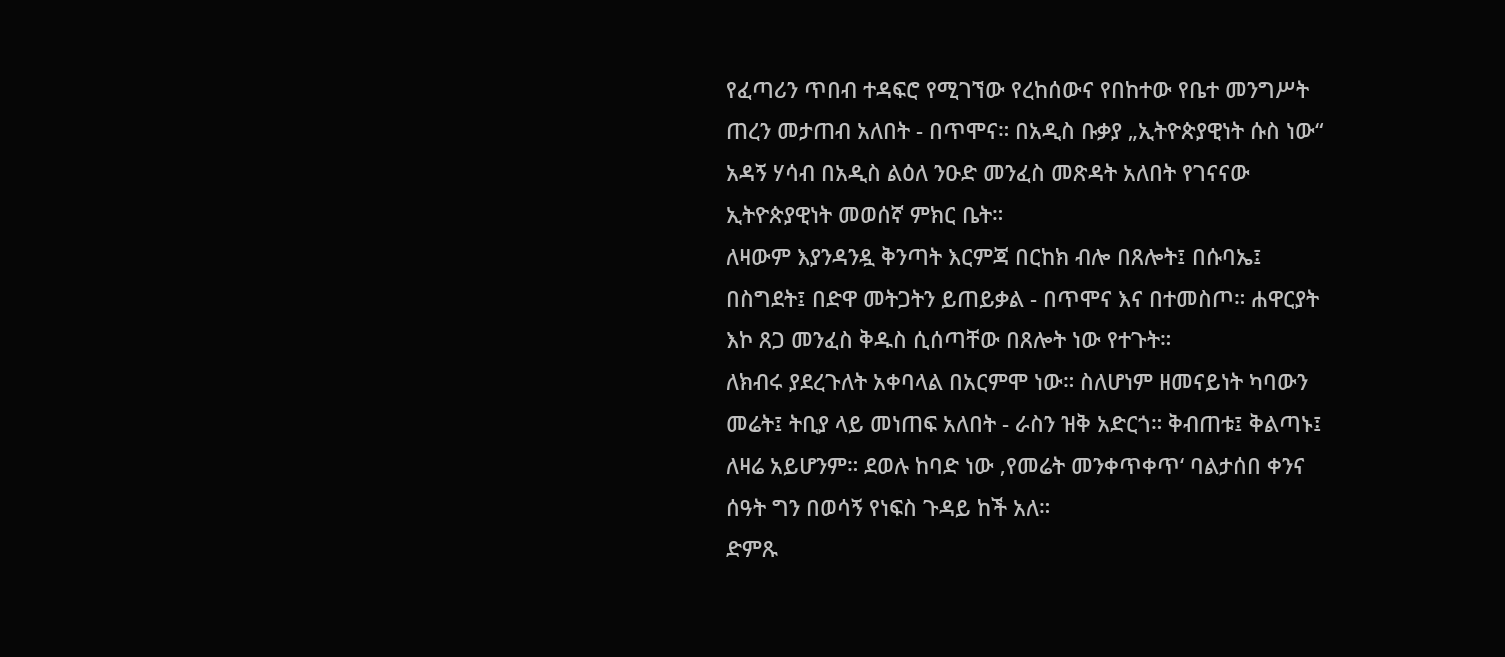የፈጣሪን ጥበብ ተዳፍሮ የሚገኘው የረከሰውና የበከተው የቤተ መንግሥት ጠረን መታጠብ አለበት - በጥሞና። በአዲስ ቡቃያ „ኢትዮጵያዊነት ሱስ ነው“ አዳኝ ሃሳብ በአዲስ ልዕለ ንዑድ መንፈስ መጽዳት አለበት የገናናው ኢትዮጵያዊነት መወሰኛ ምክር ቤት።
ለዛውም እያንዳንዷ ቅንጣት እርምጃ በርከክ ብሎ በጸሎት፤ በሱባኤ፤ በስግደት፤ በድዋ መትጋትን ይጠይቃል - በጥሞና እና በተመስጦ። ሐዋርያት እኮ ጸጋ መንፈስ ቅዱስ ሲሰጣቸው በጸሎት ነው የተጉት።
ለክብሩ ያደረጉለት አቀባላል በአርምሞ ነው። ስለሆነም ዘመናይነት ካባውን መሬት፤ ትቢያ ላይ መነጠፍ አለበት - ራስን ዝቅ አድርጎ። ቅብጠቱ፤ ቅልጣኑ፤ ለዛሬ አይሆንም። ደወሉ ከባድ ነው ‚የመሬት መንቀጥቀጥ‘ ባልታሰበ ቀንና ሰዓት ግን በወሳኝ የነፍስ ጉዳይ ከች አለ።
ድምጹ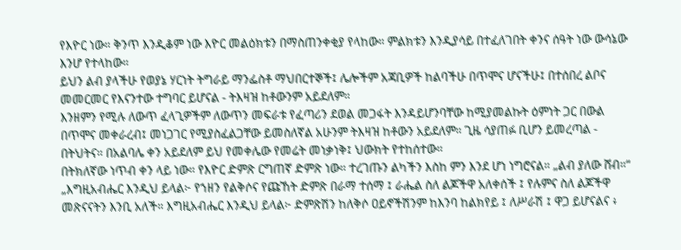የእዮር ነው። ቅንጥ እንዲቆም ነው እዮር መልዕክቱን በማስጠንቀቂያ የላከው። ምልክቱን እንዲያሳይ በተፈለገበት ቀንና ሰዓት ነው ውሳኔው እንሆ የተላከው።
ይህን ልብ ያላችሁ የወያኔ ሃርነት ትግራይ ማንፌስቶ ማህበርተኞች፤ ሌሎችም አጃቢዎች ከልባችሁ በጥሞና ሆናችሁ፤ በተሰበረ ልቦና መመርመር የእናንተው ተግባር ይሆናል - ትእዛዝ ከቶውንም አይደለም።
እንዘምን የሚሉ ለውጥ ፈላጊዎችም ለውጥን መፍራቱ የፈጣሪን ደወል መጋፋት እንዳይሆንባቸው ከሚያመልኩት ዕምነት ጋር በውል በጥሞና መቀራረብ፤ መነጋገር የሚያስፈልጋቸው ይመስለኛል አሁንም ትእዛዝ ከቶውን አይደለም። ጊዜ ሳያጠፉ ቢሆን ይመረጣል - በትህትና። በአልባሌ ቀን አይደለም ይህ የመቀሌው የመሬት መነቃነቅ፤ ህውክት የተከሰተው።
በትክለኛው ነጥብ ቀን ላይ ነው። የእዮር ድምጽ ርግጠኛ ድምጽ ነው። ተረገጡን ልካችን እስከ ምን እንደ ሆነ ነግሮናል። „ልብ ያለው ሸብ።“
„እግዚአብሔር እንዲህ ይላል፦ የኀዘን የልቅሶና የጩኸት ድምጽ በራማ ተሰማ ፤ ራሔል ስለ ልጆችዋ አለቀሰች ፤ የሉምና ስለ ልጆችዋ መጽናናትን እንቢ አለች። እግዚአብሔር እንዲህ ይላል፦ ድምጽሽን ከለቅሶ ዐይኖችሽንም ከእንባ ከልክየይ ፤ ለሥራሽ ፤ ዋጋ ይሆናልና ፥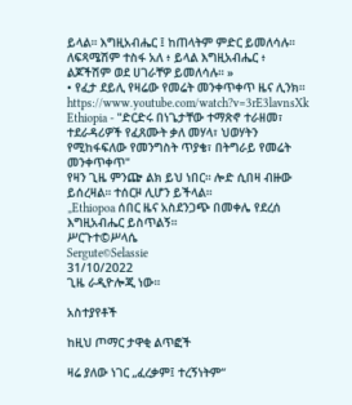ይላል፡፡ እግዚአብሔር ፤ ከጠላትም ምድር ይመለሳሉ። ለፍጻሜሽም ተስፋ አለ ፥ ይላል እግዚአብሔር ፥ ልጆችሽም ወደ ሀገራቸዎ ይመለሳሉ። »
• የፈታ ደይሊ የዛሬው የመሬት መንቀጥቀጥ ዜና ሊንክ። https://www.youtube.com/watch?v=3rE3lavnsXk
Ethiopia - "ድርድሩ በነጌታቸው ተማጽኖ ተራዘመ፣ ተደራዳሪዎች የፈጸሙት ቃለ መሃላ፣ ህወሃትን የሚከፋፍለው የመንግስት ጥያቄ፣ በትግራይ የመሬት መንቀጥቀጥ"
የዛን ጊዜ ምንጬ ልክ ይህ ነበር። ሎድ ሲበዛ ብዙው ይሰረዛል። ተሰርዞ ሊሆን ይችላል።
„Ethiopoa ሰበር ዜና አስደንጋጭ በመቀሌ የደረሰ
እግዚአብሔር ይስጥልኝ።
ሥርጉተ©ሥላሴ
Sergute©Selassie
31/10/2022
ጊዜ ራዲዮሎጂ ነው።

አስተያየቶች

ከዚህ ጦማር ታዋቂ ልጥፎች

ዛሬ ያለው ነገር „ፈረቃም፤ ተረኝነትም“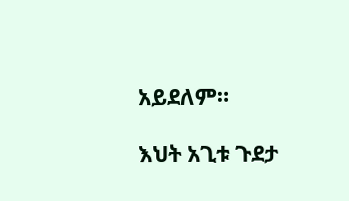አይደለም።

እህት አጊቱ ጉደታ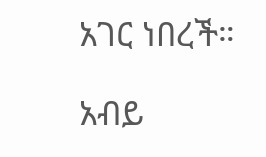አገር ነበረች።

አብይ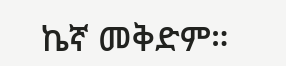ኬኛ መቅድም።